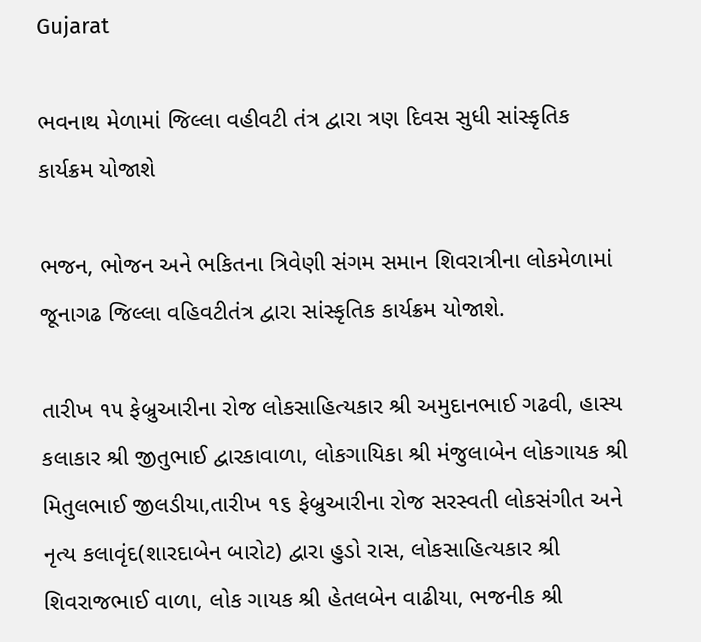Gujarat

ભવનાથ મેળામાં જિલ્લા વહીવટી તંત્ર દ્વારા ત્રણ દિવસ સુધી સાંસ્કૃતિક કાર્યક્રમ યોજાશે

ભજન, ભોજન અને ભકિતના ત્રિવેણી સંગમ સમાન શિવરાત્રીના લોકમેળામાં જૂનાગઢ જિલ્લા વહિવટીતંત્ર દ્વારા સાંસ્કૃતિક કાર્યક્રમ યોજાશે.

તારીખ ૧૫ ફેબ્રુઆરીના રોજ લોકસાહિત્યકાર શ્રી અમુદાનભાઈ ગઢવી, હાસ્ય કલાકાર શ્રી જીતુભાઈ દ્વારકાવાળા, લોકગાયિકા શ્રી મંજુલાબેન લોકગાયક શ્રી મિતુલભાઈ જીલડીયા,તારીખ ૧૬ ફેબ્રુઆરીના રોજ સરસ્વતી લોકસંગીત અને નૃત્ય કલાવૃંદ(શારદાબેન બારોટ) દ્વારા હુડો રાસ, લોકસાહિત્યકાર શ્રી શિવરાજભાઈ વાળા, લોક ગાયક શ્રી હેતલબેન વાઢીયા, ભજનીક શ્રી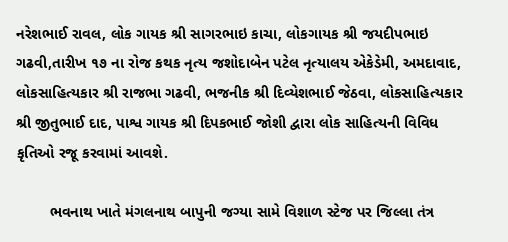નરેશભાઈ રાવલ, લોક ગાયક શ્રી સાગરભાઇ કાચા, લોકગાયક શ્રી જયદીપભાઇ ગઢવી,તારીખ ૧૭ ના રોજ કથક નૃત્ય જશોદાબેન પટેલ નૃત્યાલય એકેડેમી, અમદાવાદ, લોકસાહિત્યકાર શ્રી રાજભા ગઢવી, ભજનીક શ્રી દિવ્યેશભાઈ જેઠવા, લોકસાહિત્યકાર શ્રી જીતુભાઈ દાદ, પાશ્વ ગાયક શ્રી દિપકભાઈ જોશી દ્વારા લોક સાહિત્યની વિવિધ  કૃતિઓ રજૂ કરવામાં આવશે.

        ભવનાથ ખાતે મંગલનાથ બાપુની જગ્યા સામે વિશાળ સ્ટેજ પર જિલ્લા તંત્ર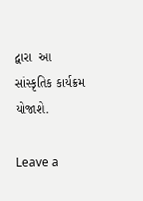દ્વારા  આ સાંસ્કૃતિક કાર્યક્રમ યોજાશે.

Leave a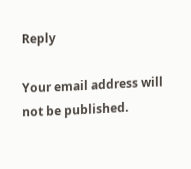Reply

Your email address will not be published.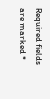Required fields are marked *